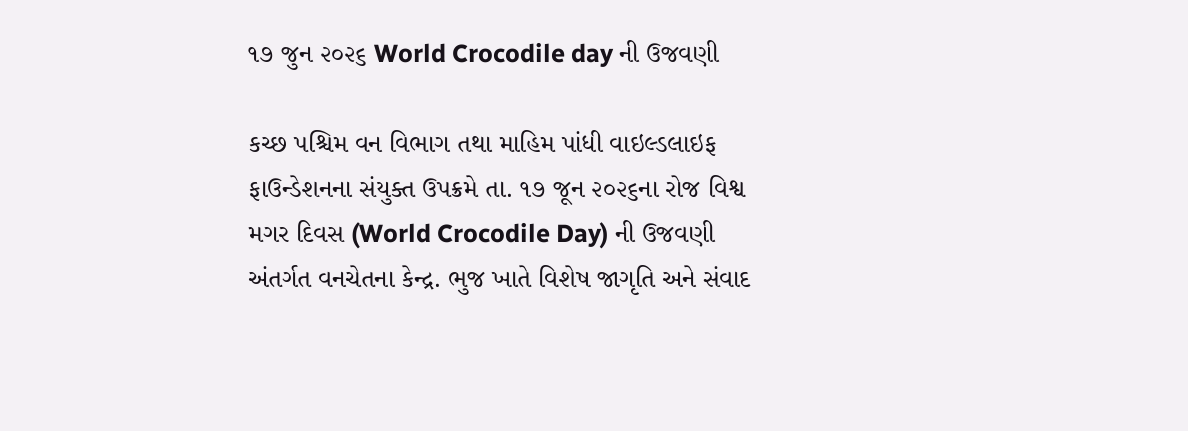૧૭ જુન ૨૦૨૬ World Crocodile day ની ઉજવણી

કચ્છ પશ્ચિમ વન વિભાગ તથા માહિમ પાંધી વાઇલ્ડલાઇફ ફાઉન્ડેશનના સંયુક્ત ઉપક્રમે તા. ૧૭ જૂન ૨૦૨૬ના રોજ વિશ્વ મગર દિવસ (World Crocodile Day) ની ઉજવણી અંતર્ગત વનચેતના કેન્દ્ર. ભુજ ખાતે વિશેષ જાગૃતિ અને સંવાદ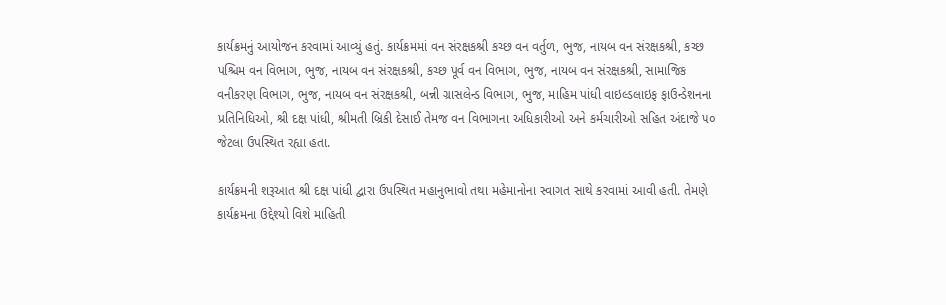કાર્યક્રમનું આયોજન કરવામાં આવ્યું હતું. કાર્યક્રમમાં વન સંરક્ષકશ્રી કચ્છ વન વર્તુળ, ભુજ, નાયબ વન સંરક્ષકશ્રી, કચ્છ પશ્ચિમ વન વિભાગ, ભુજ, નાયબ વન સંરક્ષકશ્રી, કચ્છ પૂર્વ વન વિભાગ, ભુજ, નાયબ વન સંરક્ષકશ્રી, સામાજિક વનીકરણ વિભાગ, ભુજ, નાયબ વન સંરક્ષકશ્રી, બન્ની ગ્રાસલેન્ડ વિભાગ, ભુજ, માહિમ પાંધી વાઇલ્ડલાઇફ ફાઉન્ડેશનના પ્રતિનિધિઓ, શ્રી દક્ષ પાંધી, શ્રીમતી બ્રિકી દેસાઈ તેમજ વન વિભાગના અધિકારીઓ અને કર્મચારીઓ સહિત અંદાજે ૫૦ જેટલા ઉપસ્થિત રહ્યા હતા.

કાર્યક્રમની શરૂઆત શ્રી દક્ષ પાંધી દ્વારા ઉપસ્થિત મહાનુભાવો તથા મહેમાનોના સ્વાગત સાથે કરવામાં આવી હતી. તેમણે કાર્યક્રમના ઉદ્દેશ્યો વિશે માહિતી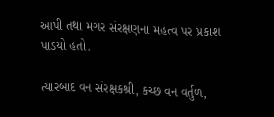આપી તથા મગર સંરક્ષણના મહત્વ પર પ્રકાશ પાડયો હતો.

ત્યારબાદ વન સંરક્ષકશ્રી, કચ્છ વન વર્તુળ,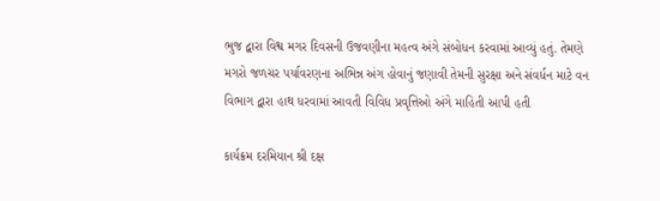ભુજ દ્વારા વિશ્વ મગર દિવસની ઉજવણીના મહત્વ અંગે સંબોધન કરવામાં આવ્યું હતું. તેમણે મગરો જળચર પર્યાવરણના અભિન્ન અંગ હોવાનું જણાવી તેમની સુરક્ષા અને સંવર્ધન માટે વન વિભાગ દ્વારા હાથ ધરવામાં આવતી વિવિધ પ્રવૃત્તિઓ અંગે માહિતી આપી હતી

કાર્યક્રમ દરમિયાન શ્રી દક્ષ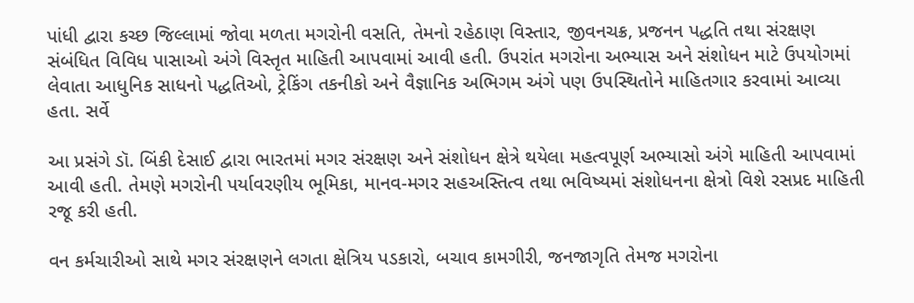પાંધી દ્વારા કચ્છ જિલ્લામાં જોવા મળતા મગરોની વસતિ, તેમનો રહેઠાણ વિસ્તાર, જીવનચક્ર, પ્રજનન પદ્ધતિ તથા સંરક્ષણ સંબંધિત વિવિધ પાસાઓ અંગે વિસ્તૃત માહિતી આપવામાં આવી હતી. ઉપરાંત મગરોના અભ્યાસ અને સંશોધન માટે ઉપયોગમાં લેવાતા આધુનિક સાધનો પદ્ધતિઓ, ટ્રેકિંગ તકનીકો અને વૈજ્ઞાનિક અભિગમ અંગે પણ ઉપસ્થિતોને માહિતગાર કરવામાં આવ્યા હતા. સર્વે

આ પ્રસંગે ડૉ. બિંકી દેસાઈ દ્વારા ભારતમાં મગર સંરક્ષણ અને સંશોધન ક્ષેત્રે થયેલા મહત્વપૂર્ણ અભ્યાસો અંગે માહિતી આપવામાં આવી હતી. તેમણે મગરોની પર્યાવરણીય ભૂમિકા, માનવ-મગર સહઅસ્તિત્વ તથા ભવિષ્યમાં સંશોધનના ક્ષેત્રો વિશે રસપ્રદ માહિતી રજૂ કરી હતી.

વન કર્મચારીઓ સાથે મગર સંરક્ષણને લગતા ક્ષેત્રિય પડકારો, બચાવ કામગીરી, જનજાગૃતિ તેમજ મગરોના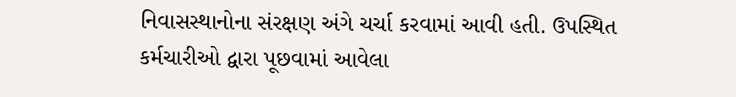નિવાસસ્થાનોના સંરક્ષણ અંગે ચર્ચા કરવામાં આવી હતી. ઉપસ્થિત કર્મચારીઓ દ્વારા પૂછવામાં આવેલા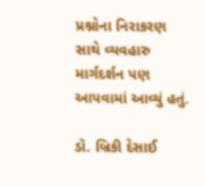પ્રશ્નોના નિરાકરણ સાથે વ્યવહારુ માર્ગદર્શન પણ આપવામાં આવ્યું હતું.

ડૉ. બ્રિકી દેસાઈ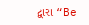દ્વારા “Be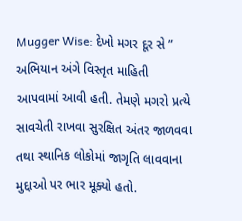Mugger Wise: દેખો મગર દૂર સે ” અભિયાન અંગે વિસ્તૃત માહિતી આપવામાં આવી હતી. તેમણે મગરો પ્રત્યે સાવચેતી રાખવા સુરક્ષિત અંતર જાળવવા તથા સ્થાનિક લોકોમાં જાગૃતિ લાવવાના મુદ્દાઓ પર ભાર મૂક્યો હતો.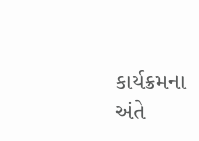કાર્યક્રમના અંતે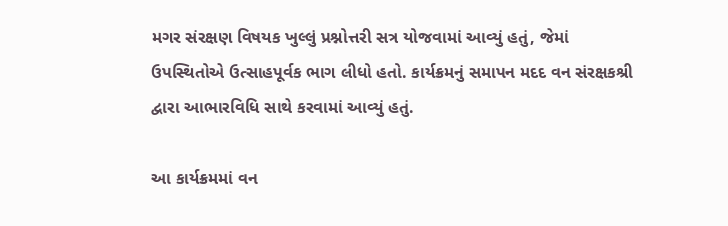મગર સંરક્ષણ વિષયક ખુલ્લું પ્રશ્નોત્તરી સત્ર યોજવામાં આવ્યું હતું, જેમાં ઉપસ્થિતોએ ઉત્સાહપૂર્વક ભાગ લીધો હતો. કાર્યક્રમનું સમાપન મદદ વન સંરક્ષકશ્રી દ્વારા આભારવિધિ સાથે કરવામાં આવ્યું હતું.

આ કાર્યક્રમમાં વન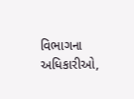વિભાગના અધિકારીઓ,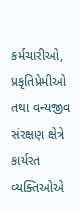કર્મચારીઓ, પ્રકૃતિપ્રેમીઓ તથા વન્યજીવ સંરક્ષણ ક્ષેત્રે કાર્યરત વ્યક્તિઓએ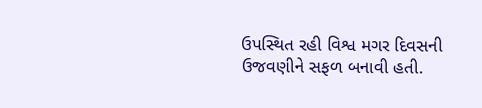ઉપસ્થિત રહી વિશ્વ મગર દિવસની ઉજવણીને સફળ બનાવી હતી.